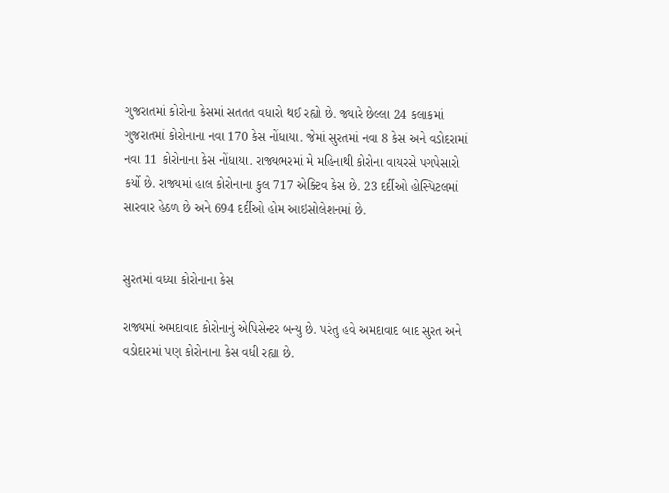ગુજરાતમાં કોરોના કેસમાં સતતત વધારો થઈ રહ્યો છે. જ્યારે છેલ્લા 24 કલાકમાં ગુજરાતમાં કોરોનાના નવા 170 કેસ નોંધાયા. જેમાં સુરતમાં નવા 8 કેસ અને વડોદરામાં નવા 11 કોરોનાના કેસ નોંધાયા. રાજ્યભરમાં મે મહિનાથી કોરોના વાયરસે પગપેસારો કર્યો છે. રાજ્યમાં હાલ કોરોનાના કુલ 717 એક્ટિવ કેસ છે. 23 દર્દીઓ હોસ્પિટલમાં સારવાર હેઠળ છે અને 694 દર્દીઓ હોમ આઇસોલેશનમાં છે.


સુરતમાં વધ્યા કોરોનાના કેસ

રાજ્યમાં અમદાવાદ કોરોનાનું એપિસેન્ટર બન્યુ છે. પરંતુ હવે અમદાવાદ બાદ સુરત અને વડોદારમાં પણ કોરોનાના કેસ વધી રહ્યા છે.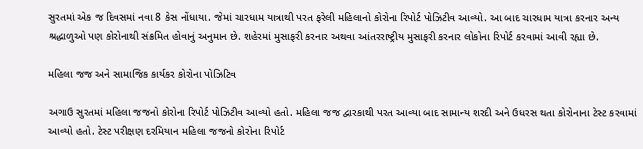સુરતમાં એક જ દિવસમાં નવા 8 કેસ નોંધાયા. જેમાં ચારધામ યાત્રાથી પરત ફરેલી મહિલાનો કોરોના રિપોર્ટ પોઝિટીવ આવ્યો. આ બાદ ચારધામ યાત્રા કરનાર અન્ય શ્રદ્ધાળુઓ પણ કોરોનાથી સંક્રમિત હોવાનું અનુમાન છે. શહેરમાં મુસાફરી કરનાર અથવા આંતરરાષ્ટ્રીય મુસાફરી કરનાર લોકોના રિપોર્ટ કરવામાં આવી રહ્યા છે.

મહિલા જજ અને સામાજિક કાર્યકર કોરોના પોઝિટિવ

અગાઉ સુરતમાં મહિલા જજનો કોરોના રિપોર્ટ પોઝિટીવ આવ્યો હતો. મહિલા જજ દ્વારકાથી પરત આવ્યા બાદ સામાન્ય શરદી અને ઉધરસ થતા કોરોનાના ટેસ્ટ કરવામાં આવ્યો હતો. ટેસ્ટ પરીક્ષણ દરમિયાન મહિલા જજનો કોરોના રિપોર્ટ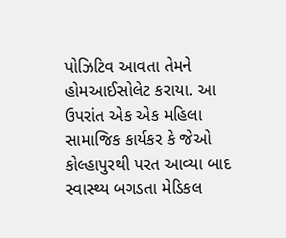પોઝિટિવ આવતા તેમને હોમઆઈસોલેટ કરાયા. આ ઉપરાંત એક એક મહિલા સામાજિક કાર્યકર કે જેઓ કોલ્હાપુરથી પરત આવ્યા બાદ સ્વાસ્થ્ય બગડતા મેડિકલ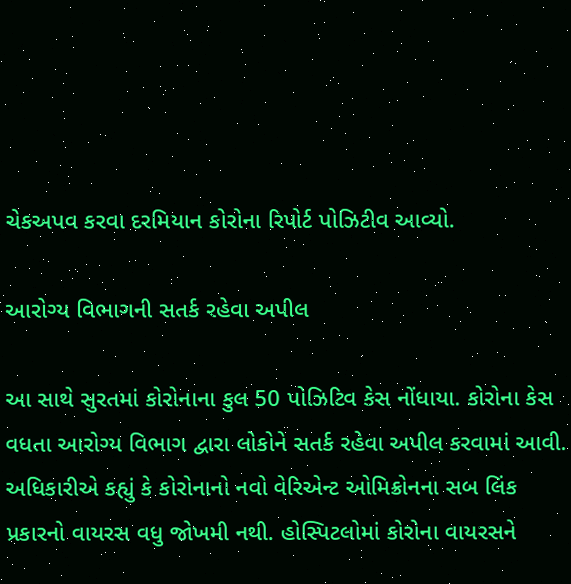ચેકઅપવ કરવા દરમિયાન કોરોના રિપોર્ટ પોઝિટીવ આવ્યો.

આરોગ્ય વિભાગની સતર્ક રહેવા અપીલ

આ સાથે સુરતમાં કોરોનાના કુલ 50 પોઝિટિવ કેસ નોંધાયા. કોરોના કેસ વધતા આરોગ્ય વિભાગ દ્વારા લોકોને સતર્ક રહેવા અપીલ કરવામાં આવી. અધિકારીએ કહ્યું કે કોરોનાનો નવો વેરિએન્ટ ઓમિક્રોનના સબ લિંક પ્રકારનો વાયરસ વધુ જોખમી નથી. હોસ્પિટલોમાં કોરોના વાયરસને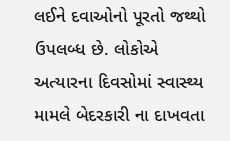લઈને દવાઓનો પૂરતો જથ્થો ઉપલબ્ધ છે. લોકોએ અત્યારના દિવસોમાં સ્વાસ્થ્ય મામલે બેદરકારી ના દાખવતા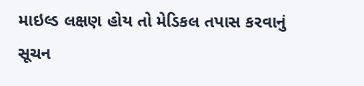માઇલ્ડ લક્ષણ હોય તો મેડિકલ તપાસ કરવાનું સૂચન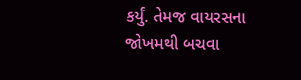કર્યું. તેમજ વાયરસના જોખમથી બચવા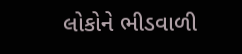લોકોને ભીડવાળી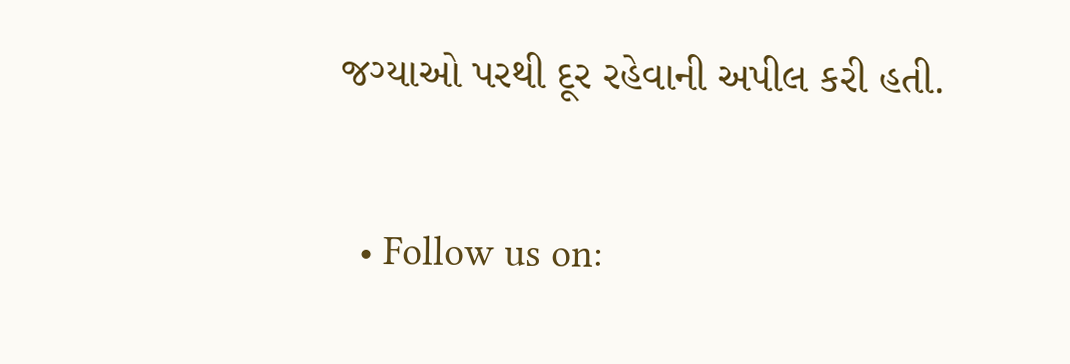જગ્યાઓ પરથી દૂર રહેવાની અપીલ કરી હતી.

  • Follow us on: